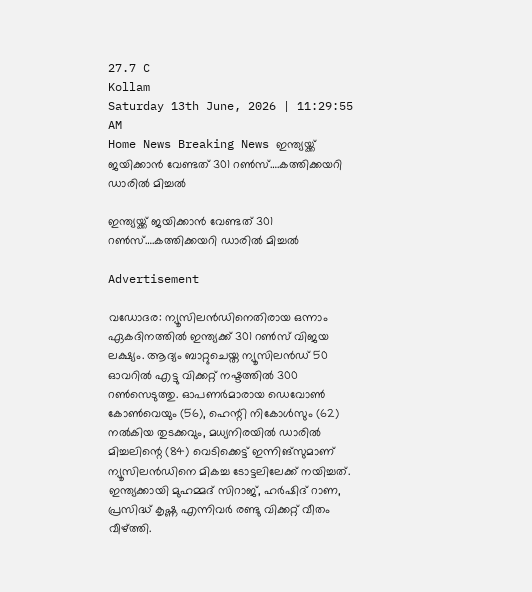27.7 C
Kollam
Saturday 13th June, 2026 | 11:29:55 AM
Home News Breaking News ഇന്ത്യയ്ക്ക് ജയിക്കാന്‍ വേണ്ടത് 301 റണ്‍സ്….കത്തിക്കയറി ഡാരില്‍ മിച്ചല്‍

ഇന്ത്യയ്ക്ക് ജയിക്കാന്‍ വേണ്ടത് 301 റണ്‍സ്….കത്തിക്കയറി ഡാരില്‍ മിച്ചല്‍

Advertisement

വഡോദര: ന്യൂസിലന്‍ഡിനെതിരായ ഒന്നാം ഏകദിനത്തില്‍ ഇന്ത്യക്ക് 301 റണ്‍സ് വിജയ ലക്ഷ്യം. ആദ്യം ബാറ്റുചെയ്ത ന്യൂസിലന്‍ഡ് 50 ഓവറില്‍ എട്ടു വിക്കറ്റ് നഷ്ടത്തില്‍ 300 റണ്‍സെടുത്തു. ഓപണര്‍മാരായ ഡെവോണ്‍ കോണ്‍വെയും (56), ഹെന്റി നികോള്‍സും (62) നല്‍കിയ തുടക്കവും, മധ്യനിരയില്‍ ഡാരില്‍ മിച്ചലിന്റെ (84) വെടിക്കെട്ട് ഇന്നിങ്‌സുമാണ് ന്യൂസിലന്‍ഡിനെ മികച്ച ടോട്ടലിലേക്ക് നയിച്ചത്. ഇന്ത്യക്കായി മുഹമ്മദ് സിറാജ്, ഹര്‍ഷിദ് റാണ, പ്രസിദ്ധ് കൃഷ്ണ എന്നിവര്‍ രണ്ടു വിക്കറ്റ് വീതം വീഴ്ത്തി.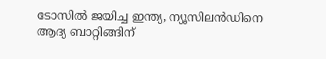ടോസില്‍ ജയിച്ച ഇന്ത്യ, ന്യൂസിലന്‍ഡിനെ ആദ്യ ബാറ്റിങ്ങിന്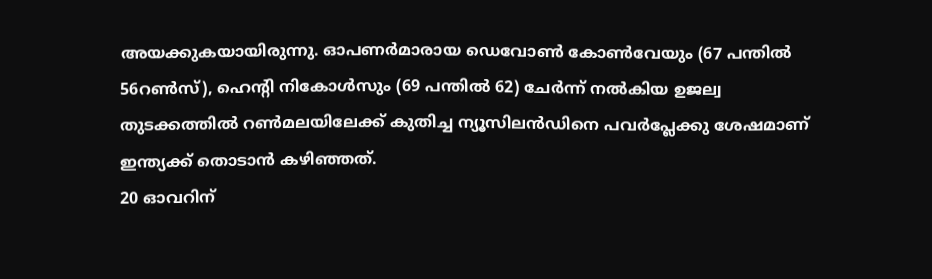അയക്കുകയായിരുന്നു. ഓപണര്‍മാരായ ഡെവോണ്‍ കോണ്‍വേയും (67 പന്തില്‍ 56റണ്‍സ്), ഹെന്റി നികോള്‍സും (69 പന്തില്‍ 62) ചേര്‍ന്ന് നല്‍കിയ ഉജല്വ തുടക്കത്തില്‍ റണ്‍മലയിലേക്ക് കുതിച്ച ന്യൂസിലന്‍ഡിനെ പവര്‍പ്ലേക്കു ശേഷമാണ് ഇന്ത്യക്ക് തൊടാന്‍ കഴിഞ്ഞത്.
20 ഓവറിന്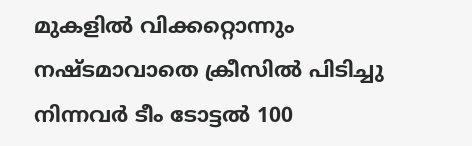മുകളില്‍ വിക്കറ്റൊന്നും നഷ്ടമാവാതെ ക്രീസില്‍ പിടിച്ചു നിന്നവര്‍ ടീം ടോട്ടല്‍ 100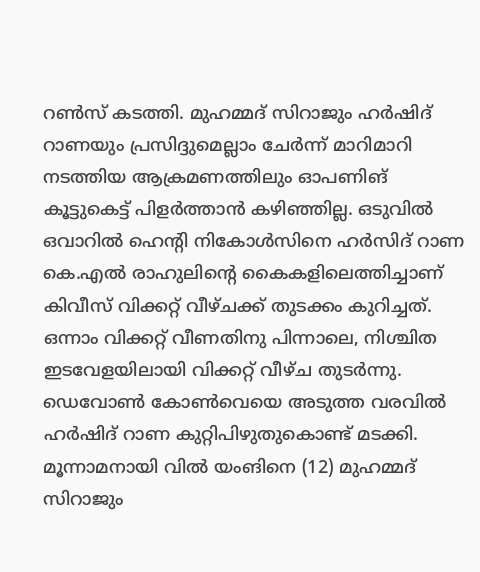റണ്‍സ് കടത്തി. മുഹമ്മദ് സിറാജും ഹര്‍ഷിദ് റാണയും പ്രസിദ്ദുമെല്ലാം ചേര്‍ന്ന് മാറിമാറി നടത്തിയ ആക്രമണത്തിലും ഓപണിങ് കൂട്ടുകെട്ട് പിളര്‍ത്താന്‍ കഴിഞ്ഞില്ല. ഒടുവില്‍ ഒവാറില്‍ ഹെന്റി നികോള്‍സിനെ ഹര്‍സിദ് റാണ കെ.എല്‍ രാഹുലിന്റെ കൈകളിലെത്തിച്ചാണ് കിവീസ് വിക്കറ്റ് വീഴ്ചക്ക് തുടക്കം കുറിച്ചത്. ഒന്നാം വിക്കറ്റ് വീണതിനു പിന്നാലെ, നിശ്ചിത ഇടവേളയിലായി വിക്കറ്റ് വീഴ്ച തുടര്‍ന്നു. ഡെവോണ്‍ കോണ്‍വെയെ അടുത്ത വരവില്‍ ഹര്‍ഷിദ് റാണ കുറ്റിപിഴുതുകൊണ്ട് മടക്കി. മൂന്നാമനായി വില്‍ യംങിനെ (12) മുഹമ്മദ് സിറാജും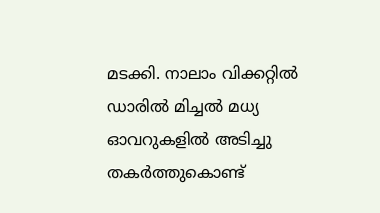മടക്കി. നാലാം വിക്കറ്റില്‍ ഡാരില്‍ മിച്ചല്‍ മധ്യ ഓവറുകളില്‍ അടിച്ചു തകര്‍ത്തുകൊണ്ട്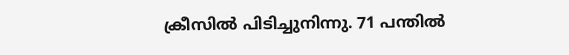ക്രീസില്‍ പിടിച്ചുനിന്നു. 71 പന്തില്‍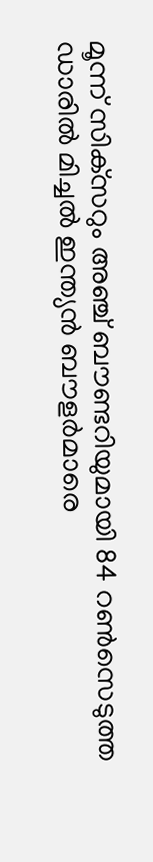മൂന്ന് സിക്‌സറും അഞ്ച് ബൗണ്ടറിയുമായി 84 റണ്‍സെടുത്ത ഡാരില്‍ മിച്ചല്‍ ഇന്ത്യന്‍ ബൗളര്‍മാരെ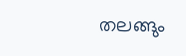തലങ്ങും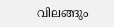വിലങ്ങും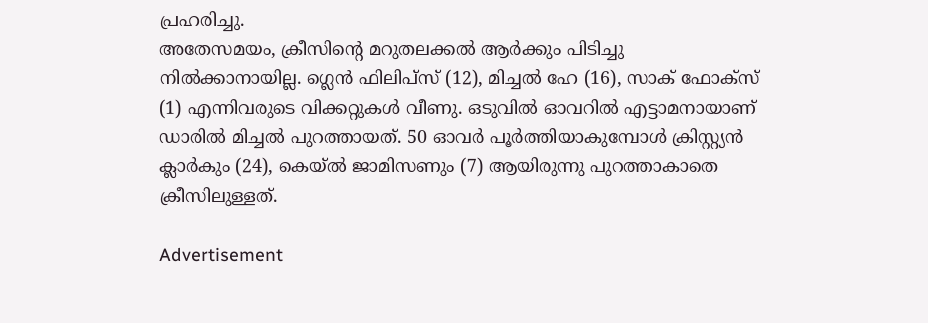പ്രഹരിച്ചു.
അതേസമയം, ക്രീസിന്റെ മറുതലക്കല്‍ ആര്‍ക്കും പിടിച്ചു നില്‍ക്കാനായില്ല. ഗ്ലെന്‍ ഫിലിപ്‌സ് (12), മിച്ചല്‍ ഹേ (16), സാക് ഫോക്‌സ് (1) എന്നിവരുടെ വിക്കറ്റുകള്‍ വീണു. ഒടുവില്‍ ഓവറില്‍ എട്ടാമനായാണ് ഡാരില്‍ മിച്ചല്‍ പുറത്തായത്. 50 ഓവര്‍ പൂര്‍ത്തിയാകുമ്പോള്‍ ക്രിസ്റ്റ്യന്‍ ക്ലാര്‍കും (24), കെയ്ല്‍ ജാമിസണും (7) ആയിരുന്നു പുറത്താകാതെ ക്രീസിലുള്ളത്.

Advertisement